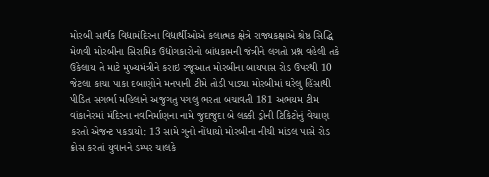મોરબી સાર્થક વિદ્યામંદિરના વિદ્યાર્થીઓએ કલાત્મક ક્ષેત્રે રાજ્યકક્ષાએ શ્રેષ્ઠ સિદ્ધિ મેળવી મોરબીના સિરામિક ઉદ્યોગકારોનો બાંધકામની જંત્રીને લગતો પ્રશ્ન વહેલી તકે ઉકેલાય તે માટે મુખ્યમંત્રીને કરાઇ રજૂઆત મોરબીના બાયપાસ રોડ ઉપરથી 10 જેટલા કાચા પાકા દબાણોને મનપાની ટીમે તોડી પાડ્યા મોરબીમાં ઘરેલુ હિંસાથી પીડિત સગર્ભા મહિલાને અજુગતુ પગલુ ભરતા બચાવતી 181 અભયમ ટીમ વાંકાનેરમાં મંદિરના નવનિર્માણના નામે જુદાજુદા બે લક્કી ડ્રોની ટિકિટોનું વેચાણ કરતો એજન્ટ પકડાયો: 13 સામે ગુનો નોંધાયો મોરબીના નીચી માંડલ પાસે રોડ ક્રોસ કરતાં યુવાનને ડમ્પર ચાલકે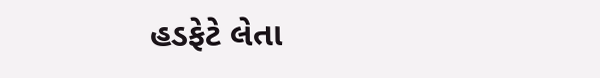હડફેટે લેતા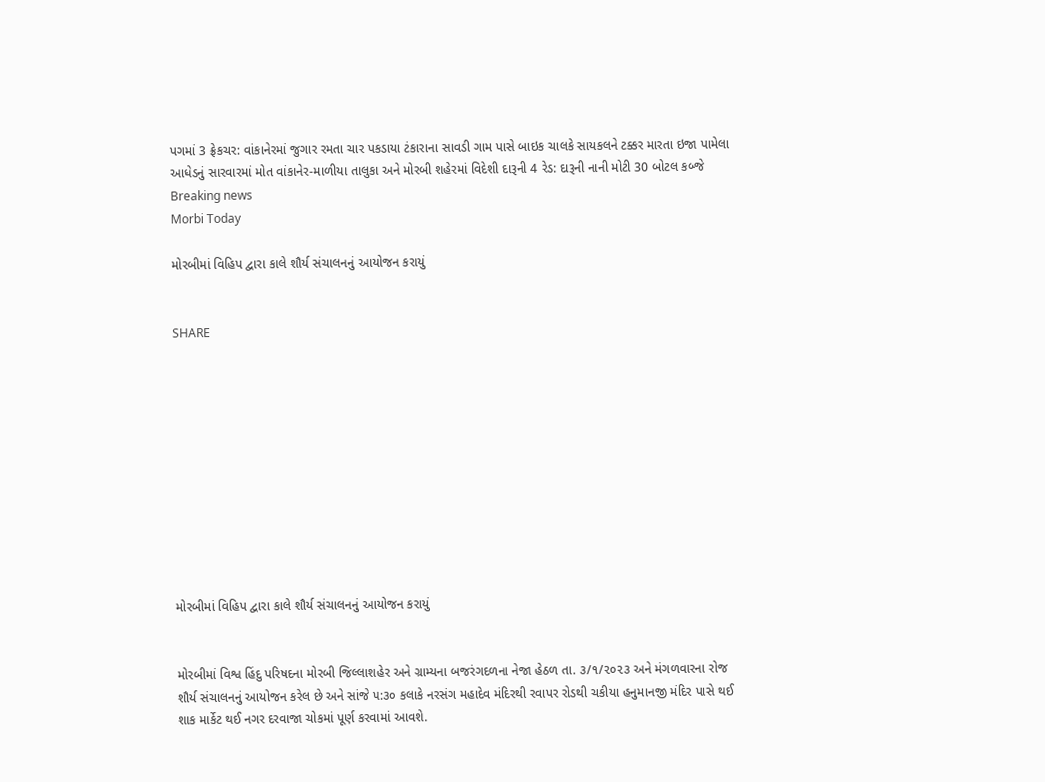પગમાં 3 ફ્રેકચર: વાંકાનેરમાં જુગાર રમતા ચાર પકડાયા ટંકારાના સાવડી ગામ પાસે બાઇક ચાલકે સાયકલને ટક્કર મારતા ઇજા પામેલા આધેડનું સારવારમાં મોત વાંકાનેર-માળીયા તાલુકા અને મોરબી શહેરમાં વિદેશી દારૂની 4 રેડ: દારૂની નાની મોટી 30 બોટલ કબ્જે
Breaking news
Morbi Today

મોરબીમાં વિહિપ દ્વારા કાલે શૌર્ય સંચાલનનું આયોજન કરાયું


SHARE











મોરબીમાં વિહિપ દ્વારા કાલે શૌર્ય સંચાલનનું આયોજન કરાયું


મોરબીમાં વિશ્વ હિંદુ પરિષદના મોરબી જિલ્લાશહેર અને ગ્રામ્યના બજરંગદળના નેજા હેઠળ તા. ૩/૧/૨૦૨૩ અને મંગળવારના રોજ શૌર્ય સંચાલનનું આયોજન કરેલ છે અને સાંજે ૫:૩૦ કલાકે નરસંગ મહાદેવ મંદિરથી રવાપર રોડથી ચકીયા હનુમાનજી મંદિર પાસે થઈ શાક માર્કેટ થઈ નગર દરવાજા ચોકમાં પૂર્ણ કરવામાં આવશે.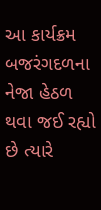આ કાર્યક્રમ બજરંગદળના નેજા હેઠળ થવા જઈ રહ્યો છે ત્યારે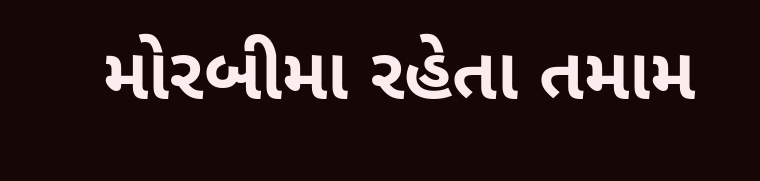મોરબીમા રહેતા તમામ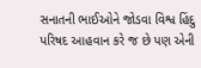સનાતની ભાઈઓને જોડવા વિશ્વ હિંદુ પરિષદ આહવાન કરે જ છે પણ એની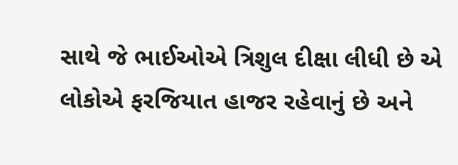સાથે જે ભાઈઓએ ત્રિશુલ દીક્ષા લીધી છે એ લોકોએ ફરજિયાત હાજર રહેવાનું છે અને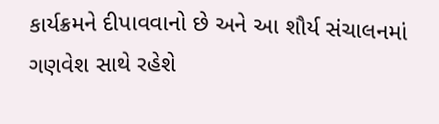કાર્યક્રમને દીપાવવાનો છે અને આ શૌર્ય સંચાલનમાં ગણવેશ સાથે રહેશે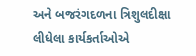અને બજરંગદળના ત્રિશુલદીક્ષા લીધેલા કાર્યકર્તાઓએ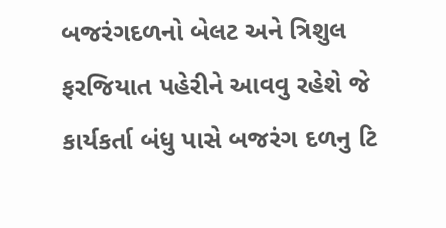બજરંગદળનો બેલટ અને ત્રિશુલ ફરજિયાત પહેરીને આવવુ રહેશે જે કાર્યકર્તા બંધુ પાસે બજરંગ દળનુ ટિ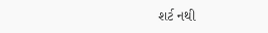શર્ટ નથી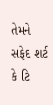તેમને સફેદ શર્ટ કે ટિ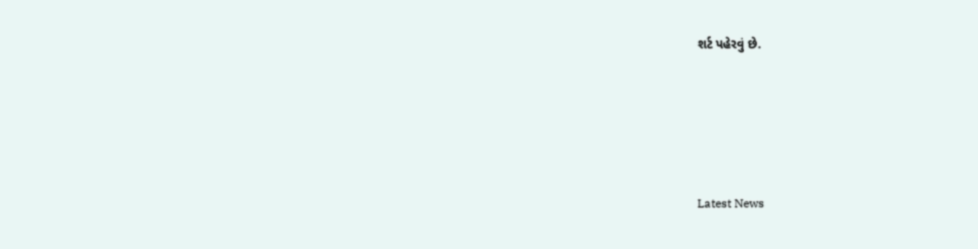શર્ટ પહેરવું છે.






Latest News